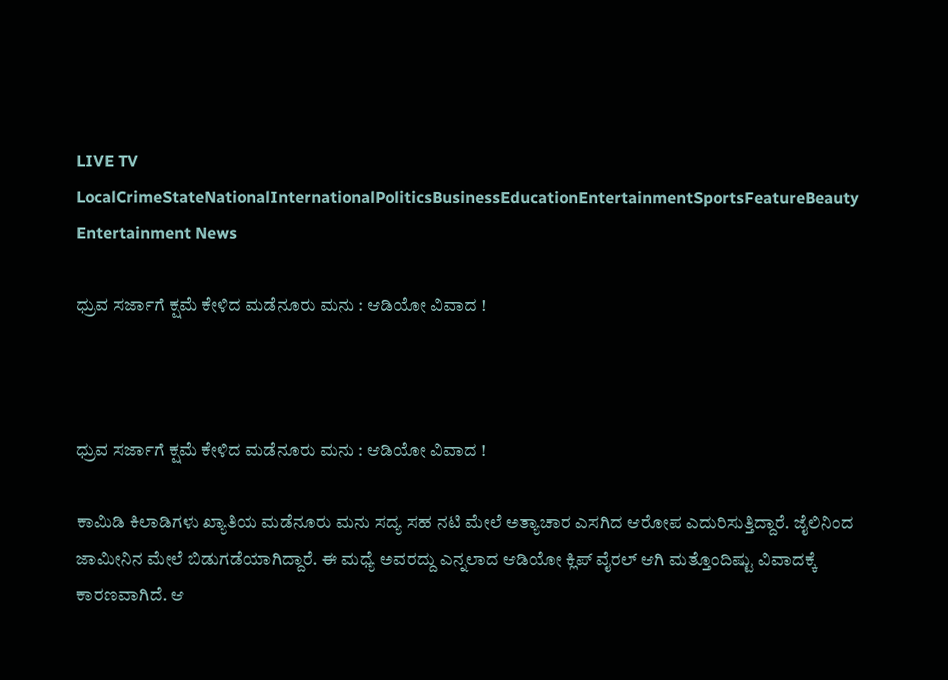LIVE TV LocalCrimeStateNationalInternationalPoliticsBusinessEducationEntertainmentSportsFeatureBeauty
Entertainment News

ಧ್ರುವ ಸರ್ಜಾಗೆ ಕ್ಷಮೆ ಕೇಳಿದ ಮಡೆನೂರು ಮನು : ಆಡಿಯೋ ವಿವಾದ !



ಧ್ರುವ ಸರ್ಜಾಗೆ ಕ್ಷಮೆ ಕೇಳಿದ ಮಡೆನೂರು ಮನು : ಆಡಿಯೋ ವಿವಾದ !

ಕಾಮಿಡಿ ಕಿಲಾಡಿಗಳು ಖ್ಯಾತಿಯ ಮಡೆನೂರು ಮನು ಸದ್ಯ ಸಹ ನಟಿ ಮೇಲೆ ಅತ್ಯಾಚಾರ ಎಸಗಿದ ಆರೋಪ ಎದುರಿಸುತ್ತಿದ್ದಾರೆ. ಜೈಲಿನಿಂದ ಜಾಮೀನಿನ ಮೇಲೆ ಬಿಡುಗಡೆಯಾಗಿದ್ದಾರೆ. ಈ ಮಧ್ಯೆ ಅವರದ್ದು ಎನ್ನಲಾದ ಆಡಿಯೋ ಕ್ಲಿಪ್ ವೈರಲ್ ಆಗಿ ಮತ್ತೊಂದಿಷ್ಟು ವಿವಾದಕ್ಕೆ ಕಾರಣವಾಗಿದೆ. ಆ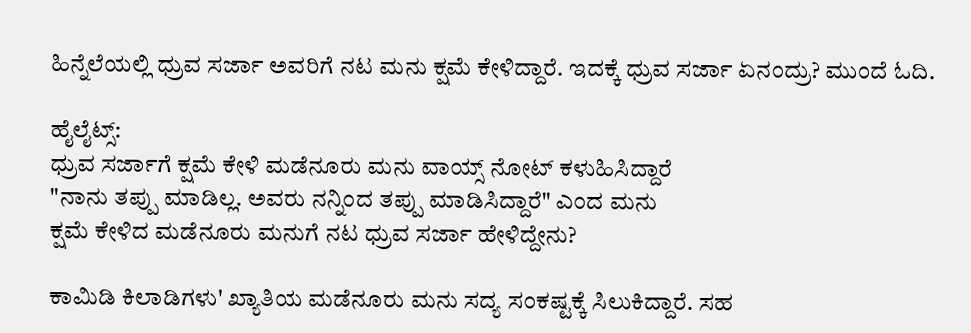ಹಿನ್ನೆಲೆಯಲ್ಲಿ ಧ್ರುವ ಸರ್ಜಾ ಅವರಿಗೆ ನಟ ಮನು ಕ್ಷಮೆ ಕೇಳಿದ್ದಾರೆ. ಇದಕ್ಕೆ ಧ್ರುವ ಸರ್ಜಾ ಏನಂದ್ರು? ಮುಂದೆ ಓದಿ.

ಹೈಲೈಟ್ಸ್‌:
ಧ್ರುವ ಸರ್ಜಾಗೆ ಕ್ಷಮೆ ಕೇಳಿ ಮಡೆನೂರು ಮನು ವಾಯ್ಸ್ ನೋಟ್ ಕಳುಹಿಸಿದ್ದಾರೆ
"ನಾನು ತಪ್ಪು ಮಾಡಿಲ್ಲ. ಅವರು ನನ್ನಿಂದ ತಪ್ಪು ಮಾಡಿಸಿದ್ದಾರೆ" ಎಂದ ಮನು
ಕ್ಷಮೆ ಕೇಳಿದ ಮಡೆನೂರು ಮನುಗೆ ನಟ ಧ್ರುವ ಸರ್ಜಾ ಹೇಳಿದ್ದೇನು?

ಕಾಮಿಡಿ ಕಿಲಾಡಿಗಳು' ಖ್ಯಾತಿಯ ಮಡೆನೂರು ಮನು ಸದ್ಯ ಸಂಕಷ್ಟಕ್ಕೆ ಸಿಲುಕಿದ್ದಾರೆ. ಸಹ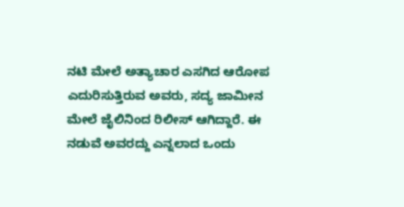ನಟಿ ಮೇಲೆ ಅತ್ಯಾಚಾರ ಎಸಗಿದ ಆರೋಪ ಎದುರಿಸುತ್ತಿರುವ ಅವರು, ಸದ್ಯ ಜಾಮೀನ ಮೇಲೆ ಜೈಲಿನಿಂದ ರಿಲೀಸ್ ಆಗಿದ್ದಾರೆ. ಈ ನಡುವೆ ಅವರದ್ದು ಎನ್ನಲಾದ ಒಂದು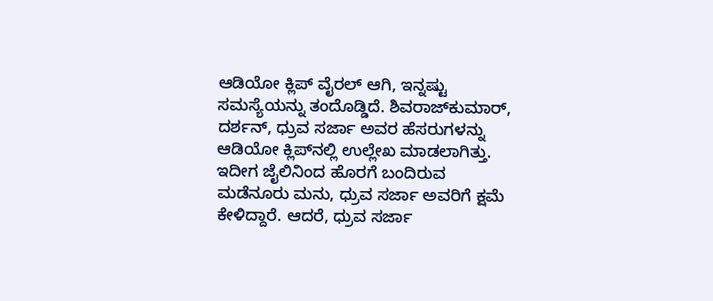ಆಡಿಯೋ ಕ್ಲಿಪ್ ವೈರಲ್ ಆಗಿ, ಇನ್ನಷ್ಟು ಸಮಸ್ಯೆಯನ್ನು ತಂದೊಡ್ಡಿದೆ. ಶಿವರಾಜ್‌ಕುಮಾರ್, ದರ್ಶನ್, ಧ್ರುವ ಸರ್ಜಾ ಅವರ ಹೆಸರುಗಳನ್ನು ಆಡಿಯೋ ಕ್ಲಿಪ್‌ನಲ್ಲಿ ಉಲ್ಲೇಖ ಮಾಡಲಾಗಿತ್ತು. ಇದೀಗ ಜೈಲಿನಿಂದ ಹೊರಗೆ ಬಂದಿರುವ ಮಡೆನೂರು ಮನು, ಧ್ರುವ ಸರ್ಜಾ ಅವರಿಗೆ ಕ್ಷಮೆ ಕೇಳಿದ್ದಾರೆ. ಆದರೆ, ಧ್ರುವ ಸರ್ಜಾ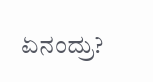ಏನಂದ್ರು?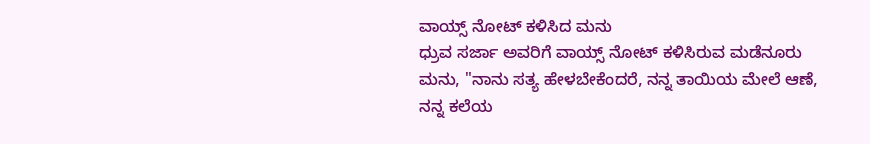ವಾಯ್ಸ್ ನೋಟ್ ಕಳಿಸಿದ ಮನು
ಧ್ರುವ ಸರ್ಜಾ ಅವರಿಗೆ ವಾಯ್ಸ್ ನೋಟ್ ಕಳಿಸಿರುವ ಮಡೆನೂರು ಮನು, "ನಾನು ಸತ್ಯ ಹೇಳಬೇಕೆಂದರೆ, ನನ್ನ ತಾಯಿಯ ಮೇಲೆ ಆಣೆ, ನನ್ನ ಕಲೆಯ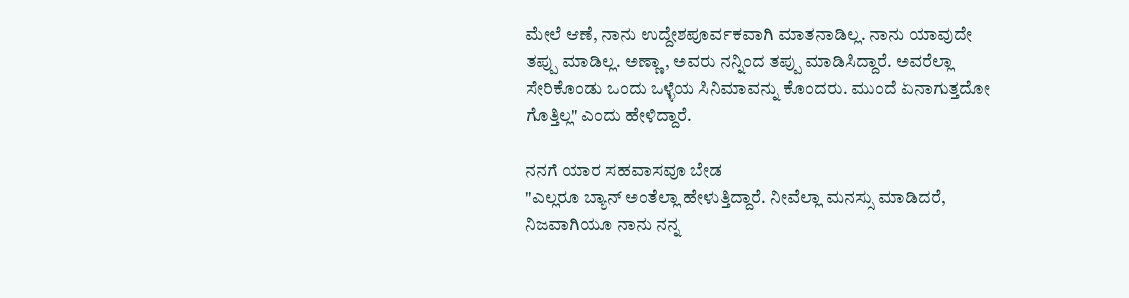ಮೇಲೆ ಆಣೆ, ನಾನು ಉದ್ದೇಶಪೂರ್ವಕವಾಗಿ ಮಾತನಾಡಿಲ್ಲ. ನಾನು ಯಾವುದೇ ತಪ್ಪು ಮಾಡಿಲ್ಲ. ಅಣ್ಣಾ, ಅವರು ನನ್ನಿಂದ ತಪ್ಪು ಮಾಡಿಸಿದ್ದಾರೆ. ಅವರೆಲ್ಲಾ ಸೇರಿಕೊಂಡು ಒಂದು ಒಳ್ಳೆಯ ಸಿನಿಮಾವನ್ನು ಕೊಂದರು. ಮುಂದೆ ಏನಾಗುತ್ತದೋ ಗೊತ್ತಿಲ್ಲ" ಎಂದು ಹೇಳಿದ್ದಾರೆ.

ನನಗೆ ಯಾರ ಸಹವಾಸವೂ ಬೇಡ
"ಎಲ್ಲರೂ ಬ್ಯಾನ್ ಅಂತೆಲ್ಲಾ ಹೇಳುತ್ತಿದ್ದಾರೆ. ನೀವೆಲ್ಲಾ ಮನಸ್ಸು ಮಾಡಿದರೆ, ನಿಜವಾಗಿಯೂ ನಾನು ನನ್ನ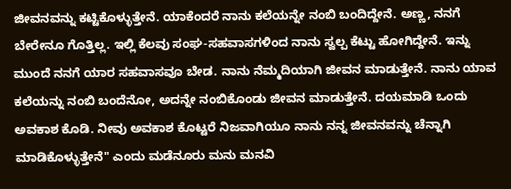ಜೀವನವನ್ನು ಕಟ್ಟಿಕೊಳ್ಳುತ್ತೇನೆ. ಯಾಕೆಂದರೆ ನಾನು ಕಲೆಯನ್ನೇ ನಂಬಿ ಬಂದಿದ್ದೇನೆ. ಅಣ್ಣ, ನನಗೆ ಬೇರೇನೂ ಗೊತ್ತಿಲ್ಲ. ಇಲ್ಲಿ ಕೆಲವು ಸಂಘ-ಸಹವಾಸಗಳಿಂದ ನಾನು ಸ್ವಲ್ಪ ಕೆಟ್ಟು ಹೋಗಿದ್ದೇನೆ. ಇನ್ನು ಮುಂದೆ ನನಗೆ ಯಾರ ಸಹವಾಸವೂ ಬೇಡ. ನಾನು ನೆಮ್ಮದಿಯಾಗಿ ಜೀವನ ಮಾಡುತ್ತೇನೆ. ನಾನು ಯಾವ ಕಲೆಯನ್ನು ನಂಬಿ ಬಂದೆನೋ, ಅದನ್ನೇ ನಂಬಿಕೊಂಡು ಜೀವನ ಮಾಡುತ್ತೇನೆ. ದಯಮಾಡಿ ಒಂದು ಅವಕಾಶ ಕೊಡಿ. ನೀವು ಅವಕಾಶ ಕೊಟ್ಟರೆ ನಿಜವಾಗಿಯೂ ನಾನು ನನ್ನ ಜೀವನವನ್ನು ಚೆನ್ನಾಗಿ ಮಾಡಿಕೊಳ್ಳುತ್ತೇನೆ" ಎಂದು ಮಡೆನೂರು ಮನು ಮನವಿ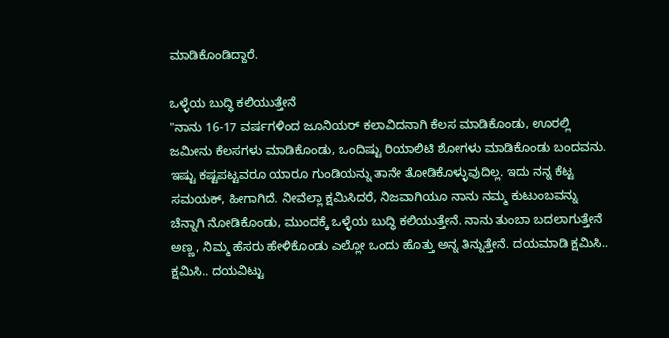ಮಾಡಿಕೊಂಡಿದ್ದಾರೆ.

ಒಳ್ಳೆಯ ಬುದ್ಧಿ ಕಲಿಯುತ್ತೇನೆ
"ನಾನು 16-17 ವರ್ಷಗಳಿಂದ ಜೂನಿಯರ್ ಕಲಾವಿದನಾಗಿ ಕೆಲಸ ಮಾಡಿಕೊಂಡು, ಊರಲ್ಲಿ ಜಮೀನು ಕೆಲಸಗಳು ಮಾಡಿಕೊಂಡು, ಒಂದಿಷ್ಟು ರಿಯಾಲಿಟಿ ಶೋಗಳು ಮಾಡಿಕೊಂಡು ಬಂದವನು. ಇಷ್ಟು ಕಷ್ಟಪಟ್ಟವರೂ ಯಾರೂ ಗುಂಡಿಯನ್ನು ತಾನೇ ತೋಡಿಕೊಳ್ಳುವುದಿಲ್ಲ. ಇದು ನನ್ನ ಕೆಟ್ಟ ಸಮಯಕ್, ಹೀಗಾಗಿದೆ. ನೀವೆಲ್ಲಾ ಕ್ಷಮಿಸಿದರೆ, ನಿಜವಾಗಿಯೂ ನಾನು ನಮ್ಮ ಕುಟುಂಬವನ್ನು ಚೆನ್ನಾಗಿ ನೋಡಿಕೊಂಡು, ಮುಂದಕ್ಕೆ ಒಳ್ಳೆಯ ಬುದ್ಧಿ ಕಲಿಯುತ್ತೇನೆ. ನಾನು ತುಂಬಾ ಬದಲಾಗುತ್ತೇನೆ ಅಣ್ಣ, ನಿಮ್ಮ ಹೆಸರು ಹೇಳಿಕೊಂಡು ಎಲ್ಲೋ ಒಂದು ಹೊತ್ತು ಅನ್ನ ತಿನ್ನುತ್ತೇನೆ. ದಯಮಾಡಿ ಕ್ಷಮಿಸಿ.. ಕ್ಷಮಿಸಿ.. ದಯವಿಟ್ಟು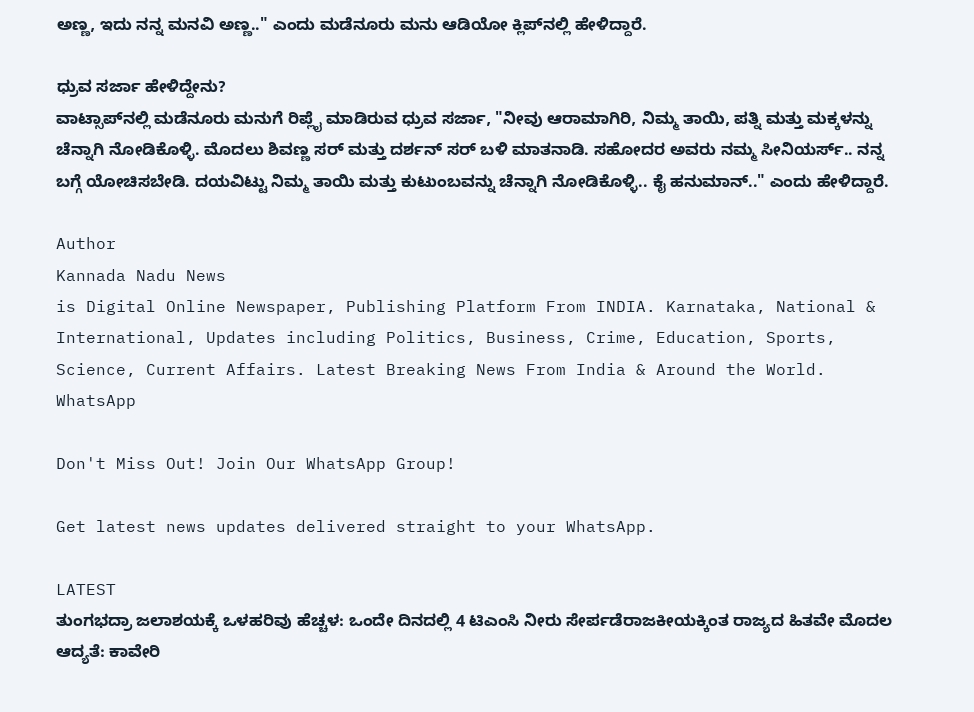ಅಣ್ಣ, ಇದು ನನ್ನ ಮನವಿ ಅಣ್ಣ.." ಎಂದು ಮಡೆನೂರು ಮನು ಆಡಿಯೋ ಕ್ಲಿಪ್‌ನಲ್ಲಿ ಹೇಳಿದ್ದಾರೆ.

ಧ್ರುವ ಸರ್ಜಾ ಹೇಳಿದ್ದೇನು?
ವಾಟ್ಸಾಪ್‌ನಲ್ಲಿ ಮಡೆನೂರು ಮನುಗೆ ರಿಪ್ಲೈ ಮಾಡಿರುವ ಧ್ರುವ ಸರ್ಜಾ, "ನೀವು ಆರಾಮಾಗಿರಿ, ನಿಮ್ಮ ತಾಯಿ, ಪತ್ನಿ ಮತ್ತು ಮಕ್ಕಳನ್ನು ಚೆನ್ನಾಗಿ ನೋಡಿಕೊಳ್ಳಿ. ಮೊದಲು ಶಿವಣ್ಣ ಸರ್ ಮತ್ತು ದರ್ಶನ್ ಸರ್ ಬಳಿ ಮಾತನಾಡಿ. ಸಹೋದರ ಅವರು ನಮ್ಮ ಸೀನಿಯರ್ಸ್.. ನನ್ನ ಬಗ್ಗೆ ಯೋಚಿಸಬೇಡಿ. ದಯವಿಟ್ಟು ನಿಮ್ಮ ತಾಯಿ ಮತ್ತು ಕುಟುಂಬವನ್ನು ಚೆನ್ನಾಗಿ ನೋಡಿಕೊಳ್ಳಿ.. ಕೈ ಹನುಮಾನ್.." ಎಂದು ಹೇಳಿದ್ದಾರೆ.

Author
Kannada Nadu News
is Digital Online Newspaper, Publishing Platform From INDIA. Karnataka, National & International, Updates including Politics, Business, Crime, Education, Sports, Science, Current Affairs. Latest Breaking News From India & Around the World.
WhatsApp

Don't Miss Out! Join Our WhatsApp Group!

Get latest news updates delivered straight to your WhatsApp.

LATEST
ತುಂಗಭದ್ರಾ ಜಲಾಶಯಕ್ಕೆ ಒಳಹರಿವು ಹೆಚ್ಚಳ: ಒಂದೇ ದಿನದಲ್ಲಿ 4 ಟಿಎಂಸಿ ನೀರು ಸೇರ್ಪಡೆರಾಜಕೀಯಕ್ಕಿಂತ ರಾಜ್ಯದ ಹಿತವೇ ಮೊದಲ ಆದ್ಯತೆ: ಕಾವೇರಿ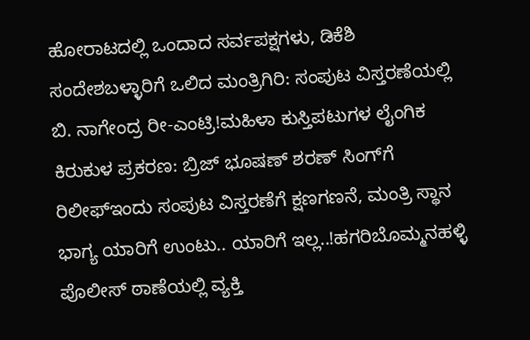ಹೋರಾಟದಲ್ಲಿ ಒಂದಾದ ಸರ್ವಪಕ್ಷಗಳು, ಡಿಕೆಶಿ ಸಂದೇಶಬಳ್ಳಾರಿಗೆ ಒಲಿದ ಮಂತ್ರಿಗಿರಿ: ಸಂಪುಟ ವಿಸ್ತರಣೆಯಲ್ಲಿ ಬಿ. ನಾಗೇಂದ್ರ ರೀ-ಎಂಟ್ರಿ!ಮಹಿಳಾ ಕುಸ್ತಿಪಟುಗಳ ಲೈಂಗಿಕ ಕಿರುಕುಳ ಪ್ರಕರಣ: ಬ್ರಿಜ್ ಭೂಷಣ್ ಶರಣ್ ಸಿಂಗ್‌ಗೆ ರಿಲೀಫ್ಇಂದು ಸಂಪುಟ ವಿಸ್ತರಣೆಗೆ ಕ್ಷಣಗಣನೆ, ಮಂತ್ರಿ ಸ್ಥಾನ ಭಾಗ್ಯ ಯಾರಿಗೆ ಉಂಟು.. ಯಾರಿಗೆ ಇಲ್ಲ..!ಹಗರಿಬೊಮ್ಮನಹಳ್ಳಿ ಪೊಲೀಸ್ ಠಾಣೆಯಲ್ಲಿ ವ್ಯಕ್ತಿ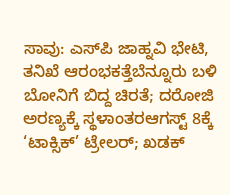ಸಾವು: ಎಸ್‌ಪಿ ಜಾಹ್ನವಿ ಭೇಟಿ, ತನಿಖೆ ಆರಂಭಕತ್ತೆಬೆನ್ನೂರು ಬಳಿ ಬೋನಿಗೆ ಬಿದ್ದ ಚಿರತೆ; ದರೋಜಿ ಅರಣ್ಯಕ್ಕೆ ಸ್ಥಳಾಂತರಆಗಸ್ಟ್ 8ಕ್ಕೆ ‘ಟಾಕ್ಸಿಕ್’ ಟ್ರೇಲರ್; ಖಡಕ್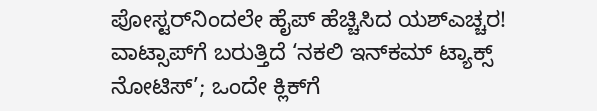ಪೋಸ್ಟರ್‌ನಿಂದಲೇ ಹೈಪ್ ಹೆಚ್ಚಿಸಿದ ಯಶ್ಎಚ್ಚರ! ವಾಟ್ಸಾಪ್‌ಗೆ ಬರುತ್ತಿದೆ ‘ನಕಲಿ ಇನ್‌ಕಮ್ ಟ್ಯಾಕ್ಸ್ ನೋಟಿಸ್’; ಒಂದೇ ಕ್ಲಿಕ್‌ಗೆ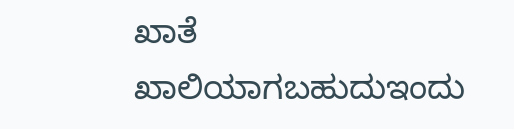ಖಾತೆ ಖಾಲಿಯಾಗಬಹುದುಇಂದು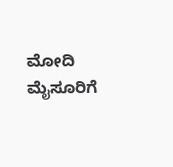ಮೋದಿ ಮೈಸೂರಿಗೆ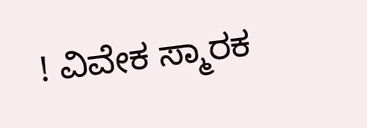! ವಿವೇಕ ಸ್ಮಾರಕ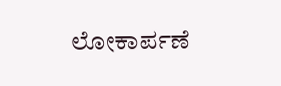ಲೋಕಾರ್ಪಣೆ